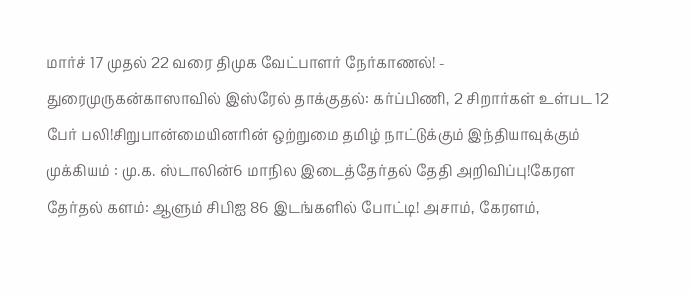மார்ச் 17 முதல் 22 வரை திமுக வேட்பாளர் நேர்காணல்! - துரைமுருகன்காஸாவில் இஸ்ரேல் தாக்குதல்: கர்ப்பிணி, 2 சிறார்கள் உள்பட 12 பேர் பலி!சிறுபான்மையினரின் ஒற்றுமை தமிழ் நாட்டுக்கும் இந்தியாவுக்கும் முக்கியம் : மு.க. ஸ்டாலின்6 மாநில இடைத்தேர்தல் தேதி அறிவிப்பு!கேரள தேர்தல் களம்: ஆளும் சிபிஐ 86 இடங்களில் போட்டி! அசாம், கேரளம்,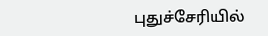புதுச்சேரியில்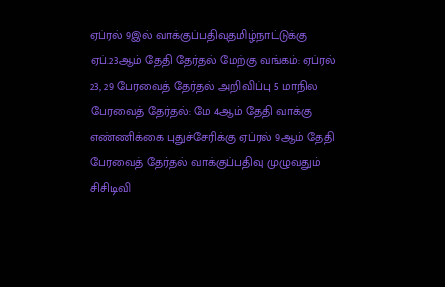ஏப்ரல் 9இல் வாக்குப்பதிவுதமிழ்நாட்டுக்கு ஏப்.23ஆம் தேதி தேர்தல் மேற்கு வங்கம்: ஏப்ரல் 23, 29 பேரவைத் தேர்தல் அறிவிப்பு 5 மாநில பேரவைத் தேர்தல்: மே 4ஆம் தேதி வாக்கு எண்ணிக்கை புதுச்சேரிக்கு ஏப்ரல் 9ஆம் தேதி பேரவைத் தேர்தல் வாக்குப்பதிவு முழுவதும் சிசிடிவி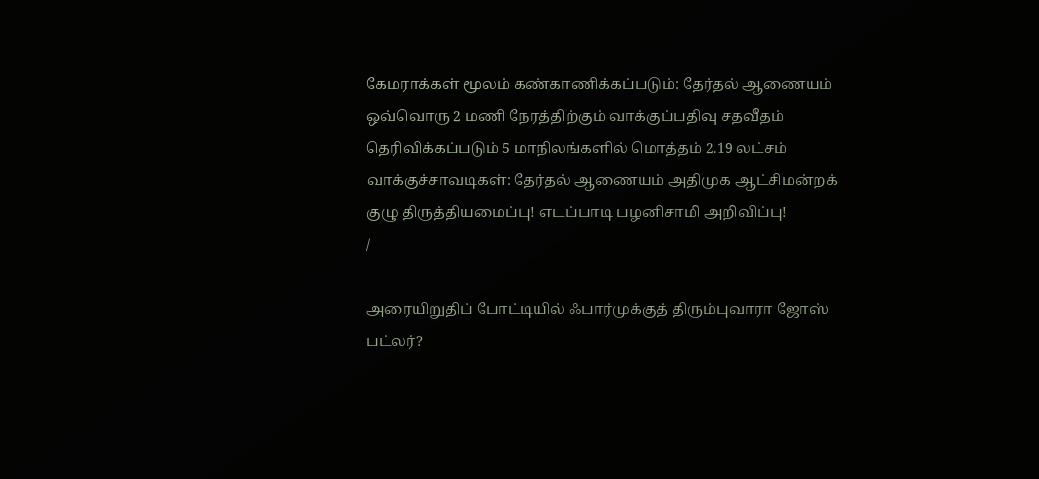கேமராக்கள் மூலம் கண்காணிக்கப்படும்: தேர்தல் ஆணையம் ஒவ்வொரு 2 மணி நேரத்திற்கும் வாக்குப்பதிவு சதவீதம் தெரிவிக்கப்படும் 5 மாநிலங்களில் மொத்தம் 2.19 லட்சம் வாக்குச்சாவடிகள்: தேர்தல் ஆணையம் அதிமுக ஆட்சிமன்றக் குழு திருத்தியமைப்பு! எடப்பாடி பழனிசாமி அறிவிப்பு!
/

அரையிறுதிப் போட்டியில் ஃபார்முக்குத் திரும்புவாரா ஜோஸ் பட்லர்?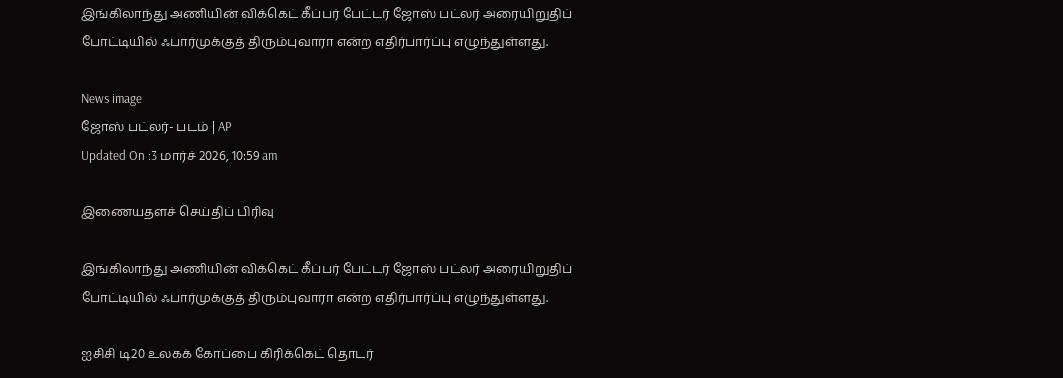இங்கிலாந்து அணியின் விக்கெட் கீப்பர் பேட்டர் ஜோஸ் பட்லர் அரையிறுதிப் போட்டியில் ஃபார்முக்குத் திரும்புவாரா என்ற எதிர்பார்ப்பு எழுந்துள்ளது.

News image
ஜோஸ் பட்லர்- படம் | AP
Updated On :3 மார்ச் 2026, 10:59 am

இணையதளச் செய்திப் பிரிவு

இங்கிலாந்து அணியின் விக்கெட் கீப்பர் பேட்டர் ஜோஸ் பட்லர் அரையிறுதிப் போட்டியில் ஃபார்முக்குத் திரும்புவாரா என்ற எதிர்பார்ப்பு எழுந்துள்ளது.

ஐசிசி டி20 உலகக் கோப்பை கிரிக்கெட் தொடர்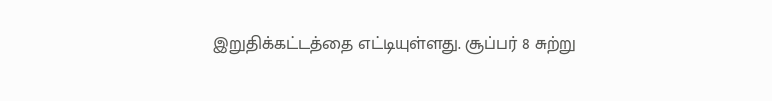இறுதிக்கட்டத்தை எட்டியுள்ளது. சூப்பர் 8 சுற்று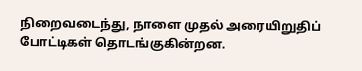நிறைவடைந்து, நாளை முதல் அரையிறுதிப் போட்டிகள் தொடங்குகின்றன.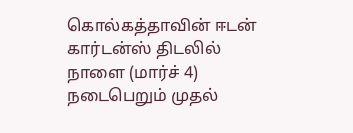கொல்கத்தாவின் ஈடன் கார்டன்ஸ் திடலில் நாளை (மார்ச் 4) நடைபெறும் முதல்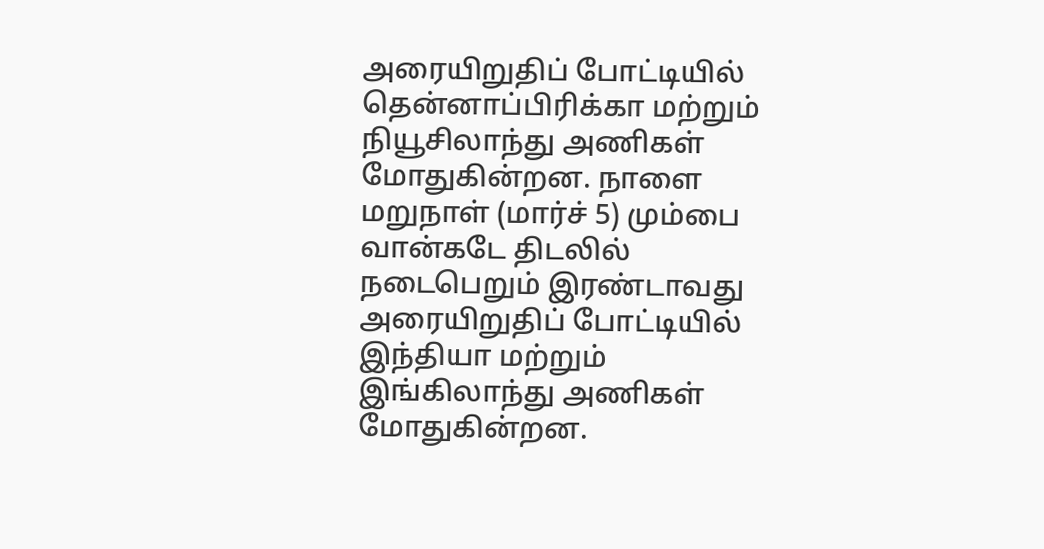அரையிறுதிப் போட்டியில் தென்னாப்பிரிக்கா மற்றும் நியூசிலாந்து அணிகள் மோதுகின்றன. நாளை மறுநாள் (மார்ச் 5) மும்பை வான்கடே திடலில் நடைபெறும் இரண்டாவது அரையிறுதிப் போட்டியில் இந்தியா மற்றும் இங்கிலாந்து அணிகள் மோதுகின்றன.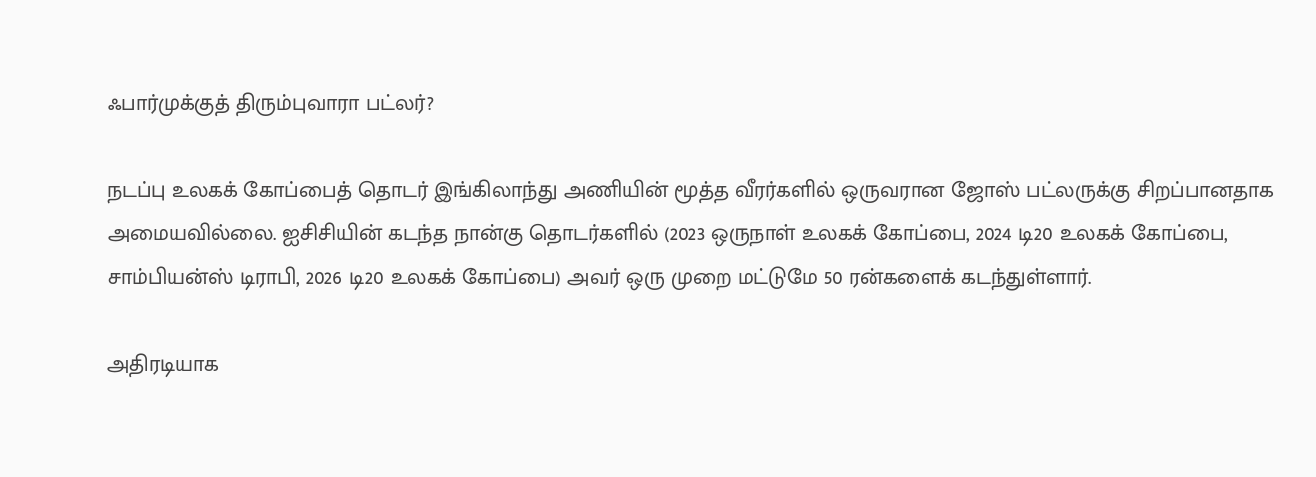ஃபார்முக்குத் திரும்புவாரா பட்லர்?

நடப்பு உலகக் கோப்பைத் தொடர் இங்கிலாந்து அணியின் மூத்த வீரர்களில் ஒருவரான ஜோஸ் பட்லருக்கு சிறப்பானதாக அமையவில்லை. ஐசிசியின் கடந்த நான்கு தொடர்களில் (2023 ஒருநாள் உலகக் கோப்பை, 2024 டி20 உலகக் கோப்பை, சாம்பியன்ஸ் டிராபி, 2026 டி20 உலகக் கோப்பை) அவர் ஒரு முறை மட்டுமே 50 ரன்களைக் கடந்துள்ளார்.

அதிரடியாக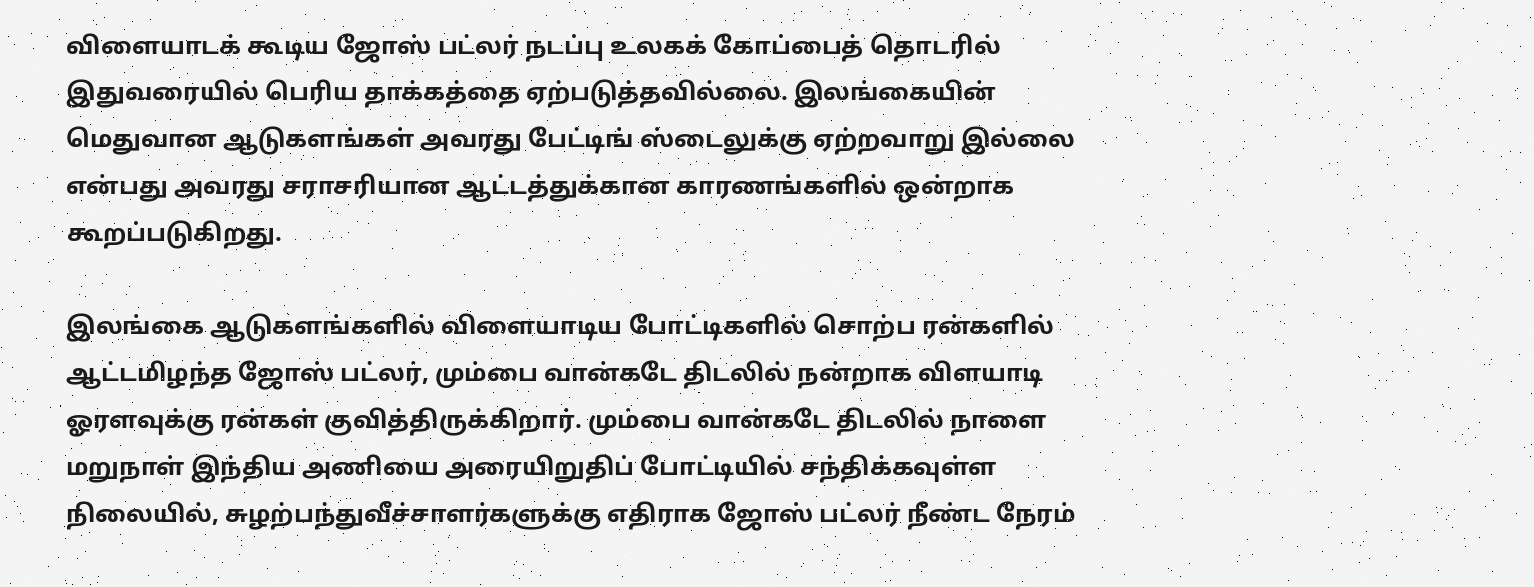விளையாடக் கூடிய ஜோஸ் பட்லர் நடப்பு உலகக் கோப்பைத் தொடரில் இதுவரையில் பெரிய தாக்கத்தை ஏற்படுத்தவில்லை. இலங்கையின் மெதுவான ஆடுகளங்கள் அவரது பேட்டிங் ஸ்டைலுக்கு ஏற்றவாறு இல்லை என்பது அவரது சராசரியான ஆட்டத்துக்கான காரணங்களில் ஒன்றாக கூறப்படுகிறது.

இலங்கை ஆடுகளங்களில் விளையாடிய போட்டிகளில் சொற்ப ரன்களில் ஆட்டமிழந்த ஜோஸ் பட்லர், மும்பை வான்கடே திடலில் நன்றாக விளயாடி ஓரளவுக்கு ரன்கள் குவித்திருக்கிறார். மும்பை வான்கடே திடலில் நாளை மறுநாள் இந்திய அணியை அரையிறுதிப் போட்டியில் சந்திக்கவுள்ள நிலையில், சுழற்பந்துவீச்சாளர்களுக்கு எதிராக ஜோஸ் பட்லர் நீண்ட நேரம்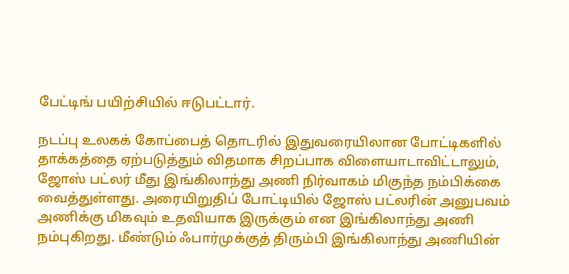பேட்டிங் பயிற்சியில் ஈடுபட்டார்.

நடப்பு உலகக் கோப்பைத் தொடரில் இதுவரையிலான போட்டிகளில் தாக்கத்தை ஏற்படுத்தும் விதமாக சிறப்பாக விளையாடாவிட்டாலும், ஜோஸ் பட்லர் மீது இங்கிலாந்து அணி நிர்வாகம் மிகுந்த நம்பிக்கை வைத்துள்ளது. அரையிறுதிப் போட்டியில் ஜோஸ் பட்லரின் அனுபவம் அணிக்கு மிகவும் உதவியாக இருக்கும் என இங்கிலாந்து அணி நம்புகிறது. மீண்டும் ஃபார்முக்குத் திரும்பி இங்கிலாந்து அணியின்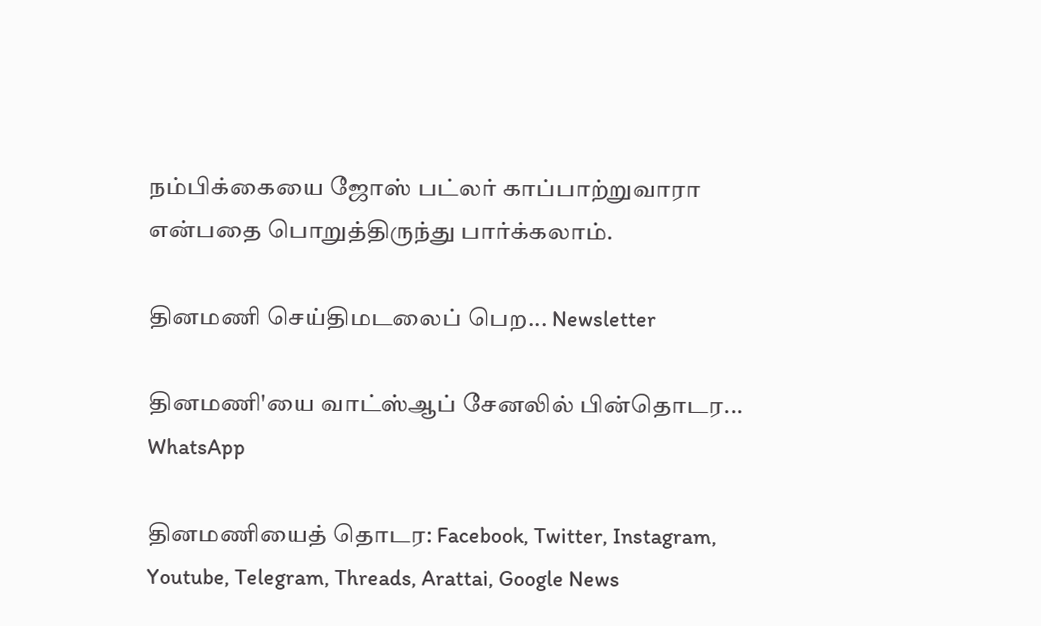நம்பிக்கையை ஜோஸ் பட்லர் காப்பாற்றுவாரா என்பதை பொறுத்திருந்து பார்க்கலாம்.

தினமணி செய்திமடலைப் பெற... Newsletter

தினமணி'யை வாட்ஸ்ஆப் சேனலில் பின்தொடர... WhatsApp

தினமணியைத் தொடர: Facebook, Twitter, Instagram, Youtube, Telegram, Threads, Arattai, Google News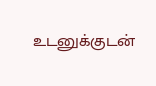உடனுக்குடன்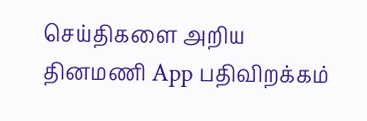செய்திகளை அறிய தினமணி App பதிவிறக்கம்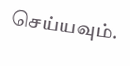செய்யவும்.